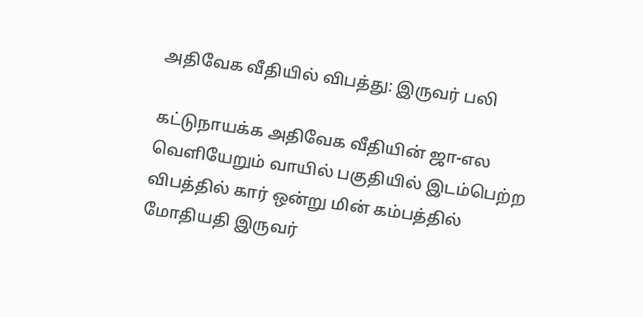அதிவேக வீதியில் விபத்து: இருவர் பலி

கட்டுநாயக்க அதிவேக வீதியின் ஜா-எல வெளியேறும் வாயில் பகுதியில் இடம்பெற்ற விபத்தில் கார் ஒன்று மின் கம்பத்தில் மோதியதி இருவர்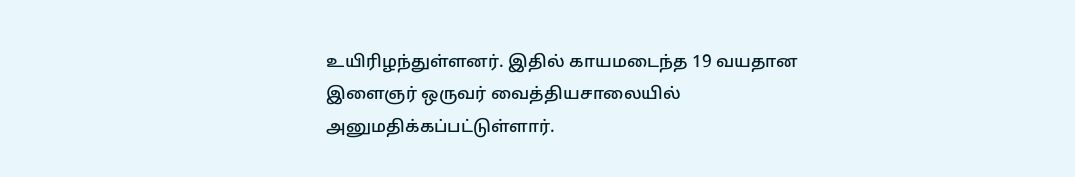உயிரிழந்துள்ளனர். இதில் காயமடைந்த 19 வயதான இளைஞர் ஒருவர் வைத்தியசாலையில் அனுமதிக்கப்பட்டுள்ளார்.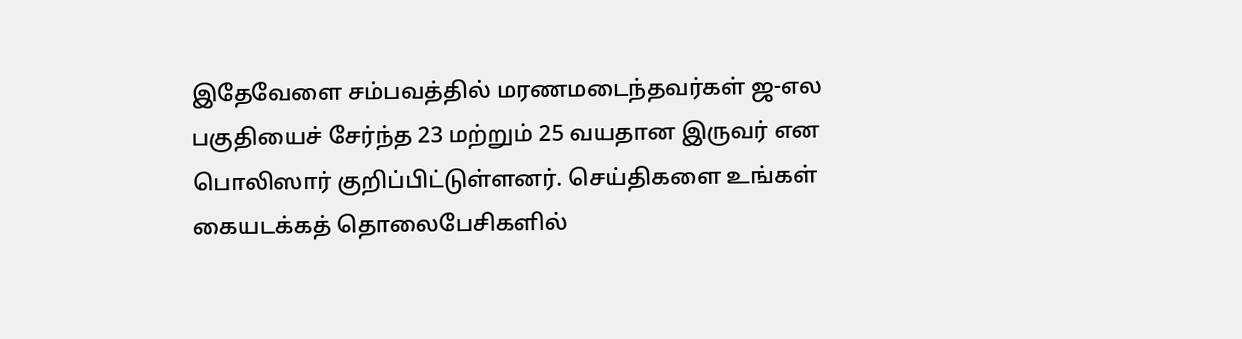இதேவேளை சம்பவத்தில் மரணமடைந்தவர்கள் ஜ-எல பகுதியைச் சேர்ந்த 23 மற்றும் 25 வயதான இருவர் என பொலிஸார் குறிப்பிட்டுள்ளனர். செய்திகளை உங்கள் கையடக்கத் தொலைபேசிகளில்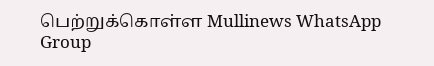பெற்றுக்கொள்ள Mullinews WhatsApp Group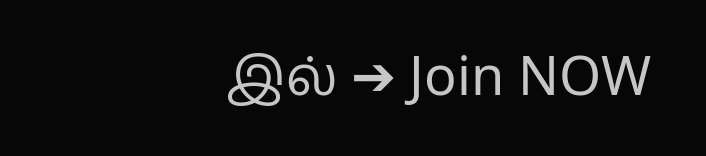இல் ➔ Join NOW